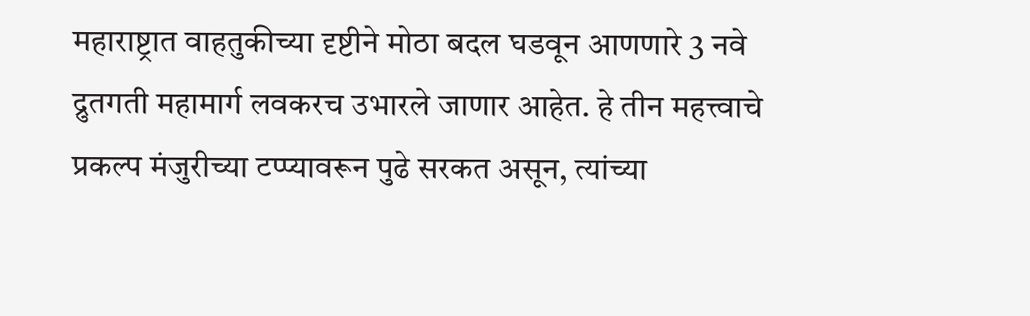महाराष्ट्रात वाहतुकीच्या दृष्टीने मोठा बदल घडवून आणणारे 3 नवे द्रुतगती महामार्ग लवकरच उभारले जाणार आहेत. हे तीन महत्त्वाचे प्रकल्प मंजुरीच्या टप्प्यावरून पुढे सरकत असून, त्यांच्या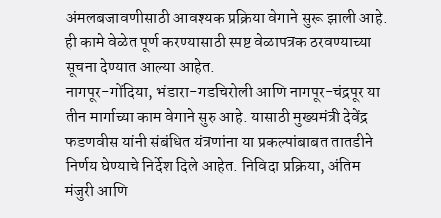अंमलबजावणीसाठी आवश्यक प्रक्रिया वेगाने सुरू झाली आहे. ही कामे वेळेत पूर्ण करण्यासाठी स्पष्ट वेळापत्रक ठरवण्याच्या सूचना देण्यात आल्या आहेत.
नागपूर-गोंदिया, भंडारा-गडचिरोली आणि नागपूर-चंद्रपूर या तीन मार्गाच्या काम वेगाने सुरु आहे. यासाठी मुख्यमंत्री देवेंद्र फडणवीस यांनी संबंधित यंत्रणांना या प्रकल्पांबाबत तातडीने निर्णय घेण्याचे निर्देश दिले आहेत. निविदा प्रक्रिया, अंतिम मंजुरी आणि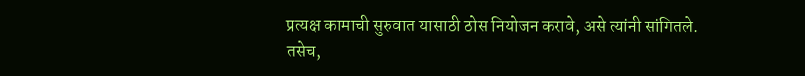प्रत्यक्ष कामाची सुरुवात यासाठी ठोस नियोजन करावे, असे त्यांनी सांगितले.
तसेच,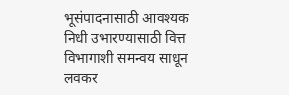भूसंपादनासाठी आवश्यक निधी उभारण्यासाठी वित्त विभागाशी समन्वय साधून लवकर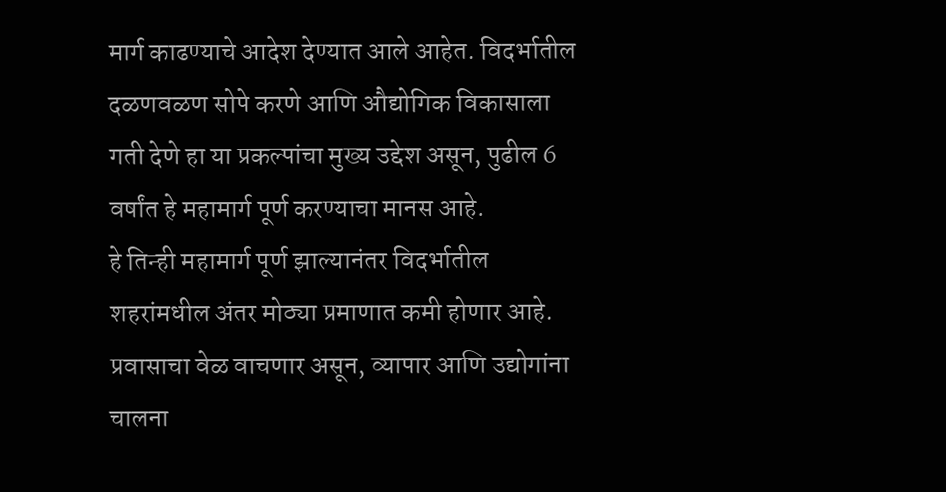मार्ग काढण्याचे आदेश देण्यात आले आहेत. विदर्भातील दळणवळण सोपे करणे आणि औद्योगिक विकासाला गती देणे हा या प्रकल्पांचा मुख्य उद्देश असून, पुढील 6 वर्षांत हे महामार्ग पूर्ण करण्याचा मानस आहे.
हे तिन्ही महामार्ग पूर्ण झाल्यानंतर विदर्भातील शहरांमधील अंतर मोठ्या प्रमाणात कमी होणार आहे. प्रवासाचा वेळ वाचणार असून, व्यापार आणि उद्योगांना चालना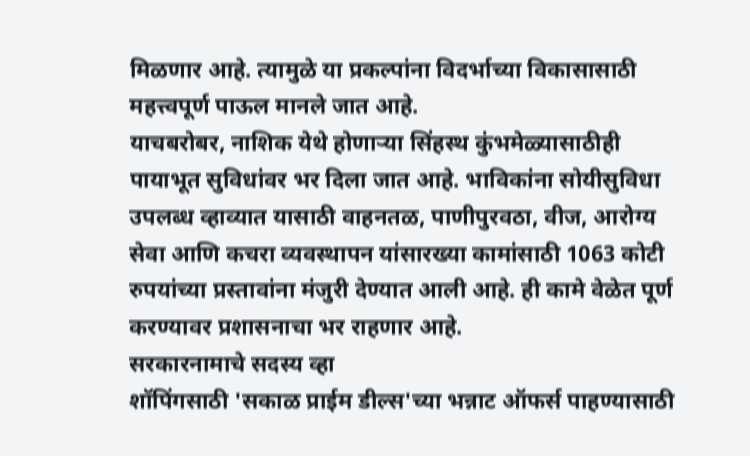मिळणार आहे. त्यामुळे या प्रकल्पांना विदर्भाच्या विकासासाठी महत्त्वपूर्ण पाऊल मानले जात आहे.
याचबरोबर, नाशिक येथे होणाऱ्या सिंहस्थ कुंभमेळ्यासाठीही पायाभूत सुविधांवर भर दिला जात आहे. भाविकांना सोयीसुविधा उपलब्ध व्हाव्यात यासाठी वाहनतळ, पाणीपुरवठा, वीज, आरोग्य सेवा आणि कचरा व्यवस्थापन यांसारख्या कामांसाठी 1063 कोटी रुपयांच्या प्रस्तावांना मंजुरी देण्यात आली आहे. ही कामे वेळेत पूर्ण करण्यावर प्रशासनाचा भर राहणार आहे.
सरकारनामाचे सदस्य व्हा
शॉपिंगसाठी 'सकाळ प्राईम डील्स'च्या भन्नाट ऑफर्स पाहण्यासाठी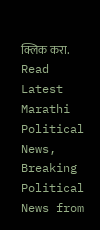क्लिक करा.
Read Latest Marathi Political News, Breaking Political News from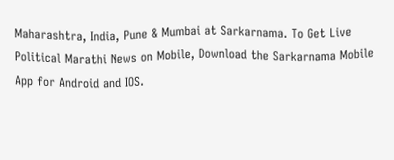Maharashtra, India, Pune & Mumbai at Sarkarnama. To Get Live Political Marathi News on Mobile, Download the Sarkarnama Mobile App for Android and IOS.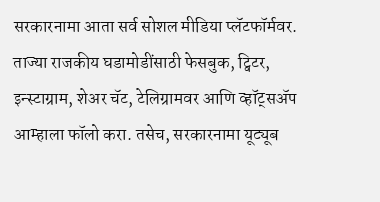सरकारनामा आता सर्व सोशल मीडिया प्लॅटफॉर्मवर. ताज्या राजकीय घडामोडींसाठी फेसबुक, ट्विटर, इन्स्टाग्राम, शेअर चॅट, टेलिग्रामवर आणि व्हॉट्सॲप आम्हाला फॉलो करा. तसेच, सरकारनामा यूट्यूब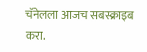चॅनेलला आजच सबस्क्राइब करा.